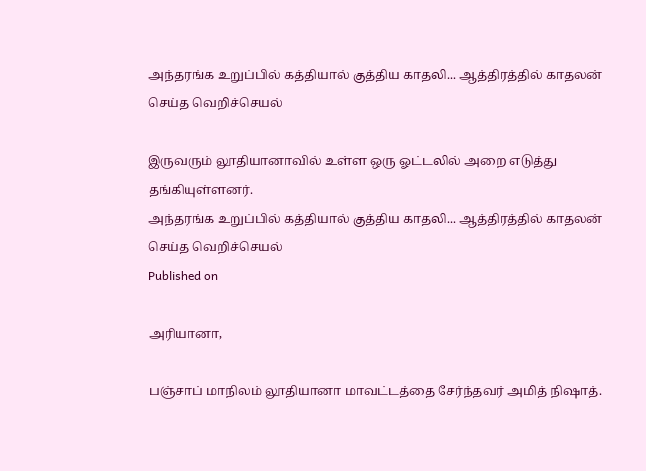அந்தரங்க உறுப்பில் கத்தியால் குத்திய காதலி... ஆத்திரத்தில் காதலன் செய்த வெறிச்செயல்

இருவரும் லூதியானாவில் உள்ள ஒரு ஓட்டலில் அறை எடுத்து தங்கியுள்ளனர்.
அந்தரங்க உறுப்பில் கத்தியால் குத்திய காதலி... ஆத்திரத்தில் காதலன் செய்த வெறிச்செயல்
Published on

அரியானா,

பஞ்சாப் மாநிலம் லூதியானா மாவட்டத்தை சேர்ந்தவர் அமித் நிஷாத்.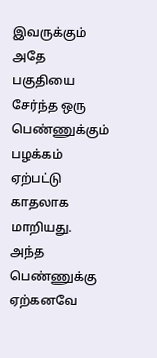இவருக்கும் அதே பகுதியை சேர்ந்த ஒரு பெண்ணுக்கும் பழக்கம் ஏற்பட்டு காதலாக மாறியது. அந்த பெண்ணுக்கு ஏற்கனவே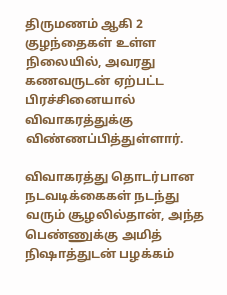திருமணம் ஆகி 2 குழந்தைகள் உள்ள நிலையில், அவரது கணவருடன் ஏற்பட்ட பிரச்சினையால் விவாகரத்துக்கு விண்ணப்பித்துள்ளார்.

விவாகரத்து தொடர்பான நடவடிக்கைகள் நடந்து வரும் சூழலில்தான், அந்த பெண்ணுக்கு அமித் நிஷாத்துடன் பழக்கம்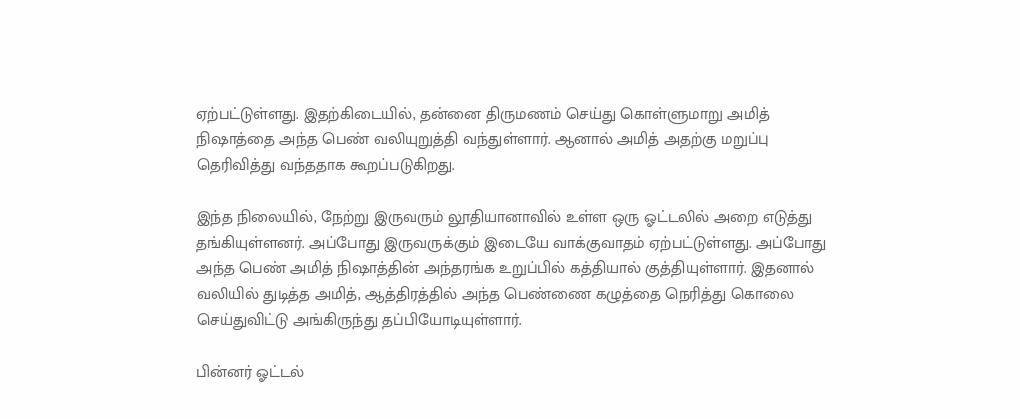ஏற்பட்டுள்ளது. இதற்கிடையில், தன்னை திருமணம் செய்து கொள்ளுமாறு அமித் நிஷாத்தை அந்த பெண் வலியுறுத்தி வந்துள்ளார். ஆனால் அமித் அதற்கு மறுப்பு தெரிவித்து வந்ததாக கூறப்படுகிறது.

இந்த நிலையில், நேற்று இருவரும் லூதியானாவில் உள்ள ஒரு ஓட்டலில் அறை எடுத்து தங்கியுள்ளனர். அப்போது இருவருக்கும் இடையே வாக்குவாதம் ஏற்பட்டுள்ளது. அப்போது அந்த பெண் அமித் நிஷாத்தின் அந்தரங்க உறுப்பில் கத்தியால் குத்தியுள்ளார். இதனால் வலியில் துடித்த அமித், ஆத்திரத்தில் அந்த பெண்ணை கழுத்தை நெரித்து கொலை செய்துவிட்டு அங்கிருந்து தப்பியோடியுள்ளார்.

பின்னர் ஓட்டல்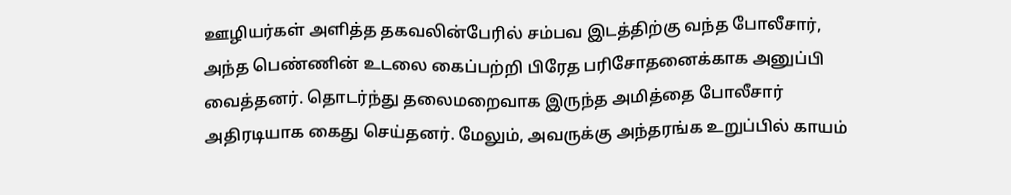ஊழியர்கள் அளித்த தகவலின்பேரில் சம்பவ இடத்திற்கு வந்த போலீசார், அந்த பெண்ணின் உடலை கைப்பற்றி பிரேத பரிசோதனைக்காக அனுப்பி வைத்தனர். தொடர்ந்து தலைமறைவாக இருந்த அமித்தை போலீசார் அதிரடியாக கைது செய்தனர். மேலும், அவருக்கு அந்தரங்க உறுப்பில் காயம்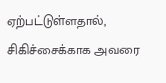ஏற்பட்டுள்ளதால், சிகிச்சைக்காக அவரை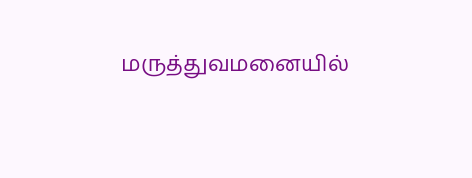மருத்துவமனையில்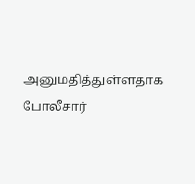அனுமதித்துள்ளதாக போலீசார்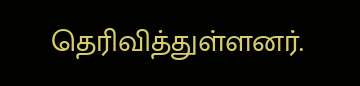தெரிவித்துள்ளனர்.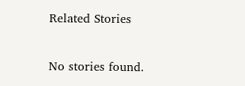Related Stories

No stories found.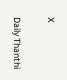X

Daily Thanthi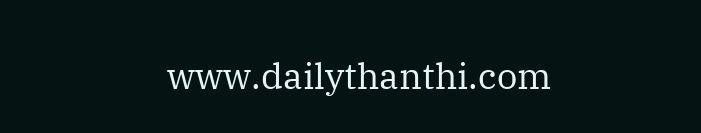www.dailythanthi.com